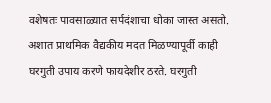वशेषतः पावसाळ्यात सर्पदंशाचा धोका जास्त असतो. अशात प्राथमिक वैद्यकीय मदत मिळण्यापूर्वी काही घरगुती उपाय करणे फायदेशीर ठरते. घरगुती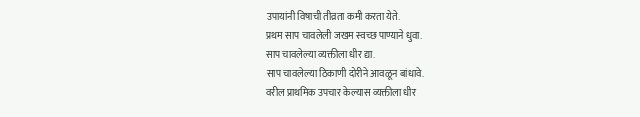उपायांनी विषाची तीव्रता कमी करता येते.
प्रथम साप चावलेली जखम स्वच्छ पाण्याने धुवा.
साप चावलेल्या व्यक्तीला धीर द्या.
साप चावलेल्या ठिकाणी दोरीने आवळून बांधावे.
वरील प्राथमिक उपचार केल्यास व्यक्तीला धीर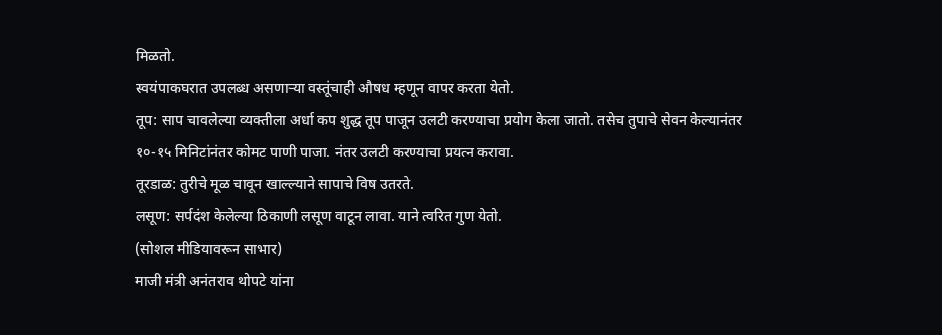मिळतो.
स्वयंपाकघरात उपलब्ध असणाऱ्या वस्तूंचाही औषध म्हणून वापर करता येतो.
तूप: साप चावलेल्या व्यक्तीला अर्धा कप शुद्ध तूप पाजून उलटी करण्याचा प्रयोग केला जातो. तसेच तुपाचे सेवन केल्यानंतर १०-१५ मिनिटांनंतर कोमट पाणी पाजा. नंतर उलटी करण्याचा प्रयत्न करावा.
तूरडाळ: तुरीचे मूळ चावून खाल्ल्याने सापाचे विष उतरते.
लसूण: सर्पदंश केलेल्या ठिकाणी लसूण वाटून लावा. याने त्वरित गुण येतो.
(सोशल मीडियावरून साभार)
माजी मंत्री अनंतराव थोपटे यांना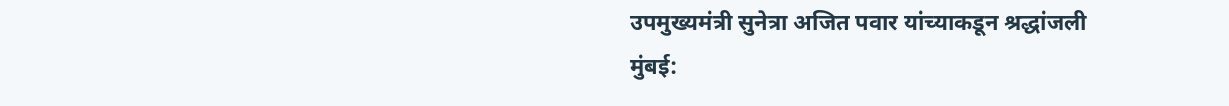उपमुख्यमंत्री सुनेत्रा अजित पवार यांच्याकडून श्रद्धांजली मुंबई: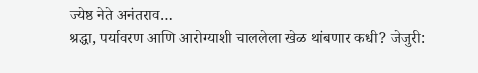ज्येष्ठ नेते अनंतराव…
श्रद्धा, पर्यावरण आणि आरोग्याशी चाललेला खेळ थांबणार कधी? जेजुरी: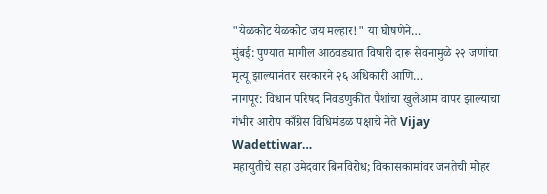"येळकोट येळकोट जय मल्हार!" या घोषणेने…
मुंबई: पुण्यात मागील आठवड्यात विषारी दारू सेवनामुळे २२ जणांचा मृत्यू झाल्यानंतर सरकारने २६ अधिकारी आणि…
नागपूर: विधान परिषद निवडणुकीत पैशांचा खुलेआम वापर झाल्याचा गंभीर आरोप काँग्रेस विधिमंडळ पक्षाचे नेते Vijay Wadettiwar…
महायुतीचे सहा उमेदवार बिनविरोध; विकासकामांवर जनतेची मोहर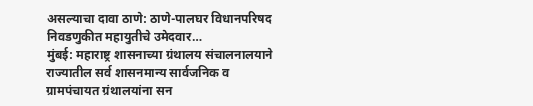असल्याचा दावा ठाणे: ठाणे-पालघर विधानपरिषद निवडणुकीत महायुतीचे उमेदवार…
मुंबई: महाराष्ट्र शासनाच्या ग्रंथालय संचालनालयाने राज्यातील सर्व शासनमान्य सार्वजनिक व ग्रामपंचायत ग्रंथालयांना सन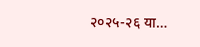२०२५-२६ या…